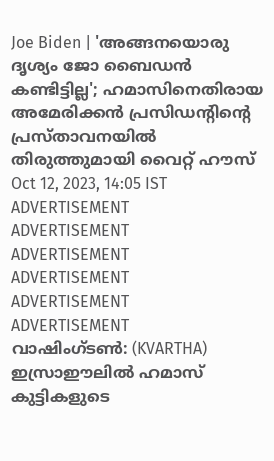Joe Biden | 'അങ്ങനയൊരു ദൃശ്യം ജോ ബൈഡൻ കണ്ടിട്ടില്ല'; ഹമാസിനെതിരായ അമേരിക്കൻ പ്രസിഡന്റിന്റെ പ്രസ്താവനയിൽ തിരുത്തുമായി വൈറ്റ് ഹൗസ്
Oct 12, 2023, 14:05 IST
ADVERTISEMENT
ADVERTISEMENT
ADVERTISEMENT
ADVERTISEMENT
ADVERTISEMENT
ADVERTISEMENT
വാഷിംഗ്ടൺ: (KVARTHA) ഇസ്രാഈലിൽ ഹമാസ് കുട്ടികളുടെ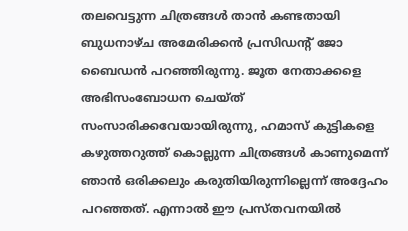തലവെട്ടുന്ന ചിത്രങ്ങൾ താൻ കണ്ടതായി ബുധനാഴ്ച അമേരിക്കൻ പ്രസിഡന്റ് ജോ ബൈഡൻ പറഞ്ഞിരുന്നു. ജൂത നേതാക്കളെ അഭിസംബോധന ചെയ്ത് സംസാരിക്കവേയായിരുന്നു, ഹമാസ് കുട്ടികളെ കഴുത്തറുത്ത് കൊല്ലുന്ന ചിത്രങ്ങൾ കാണുമെന്ന് ഞാൻ ഒരിക്കലും കരുതിയിരുന്നില്ലെന്ന് അദ്ദേഹം പറഞ്ഞത്. എന്നാൽ ഈ പ്രസ്തവനയിൽ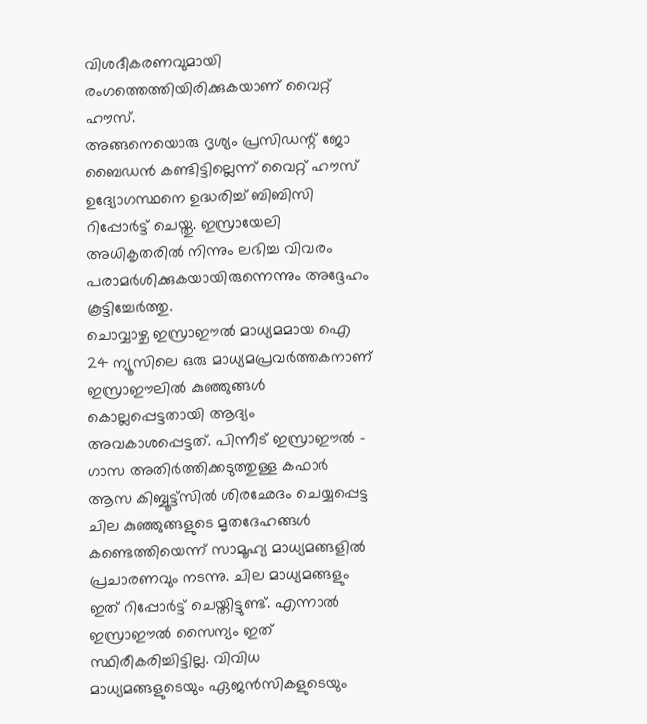വിശദീകരണവുമായി രംഗത്തെത്തിയിരിക്കുകയാണ് വൈറ്റ് ഹൗസ്.
അങ്ങനെയൊരു ദൃശ്യം പ്രസിഡന്റ് ജോ ബൈഡൻ കണ്ടിട്ടില്ലെന്ന് വൈറ്റ് ഹൗസ് ഉദ്യോഗസ്ഥനെ ഉദ്ധരിച്ച് ബിബിസി റിപ്പോർട്ട് ചെയ്തു. ഇസ്രായേലി അധികൃതരിൽ നിന്നും ലഭിച്ച വിവരം പരാമർശിക്കുകയായിരുന്നെന്നും അദ്ദേഹം കൂട്ടിച്ചേർത്തു.
ചൊവ്വാഴ്ച ഇസ്രാഈൽ മാധ്യമമായ ഐ 24 ന്യൂസിലെ ഒരു മാധ്യമപ്രവർത്തകനാണ് ഇസ്രാഈലിൽ കുഞ്ഞുങ്ങൾ കൊല്ലപ്പെട്ടതായി ആദ്യം അവകാശപ്പെട്ടത്. പിന്നീട് ഇസ്രാഈൽ - ഗാസ അതിർത്തിക്കടുത്തുള്ള കഫാർ ആസ കിബ്ബൂട്ട്സിൽ ശിരഛേദം ചെയ്യപ്പെട്ട ചില കുഞ്ഞുങ്ങളുടെ മൃതദേഹങ്ങൾ കണ്ടെത്തിയെന്ന് സാമൂഹ്യ മാധ്യമങ്ങളിൽ പ്രചാരണവും നടന്നു. ചില മാധ്യമങ്ങളും ഇത് റിപ്പോർട്ട് ചെയ്തിട്ടുണ്ട്. എന്നാൽ ഇസ്രാഈൽ സൈന്യം ഇത് സ്ഥിരീകരിച്ചിട്ടില്ല. വിവിധ മാധ്യമങ്ങളുടെയും ഏജൻസികളുടെയും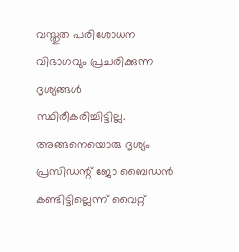വസ്തുത പരിശോധന വിഭാഗവും പ്രചരിക്കുന്ന ദൃശ്യങ്ങൾ സ്ഥിരീകരിച്ചിട്ടില്ല.
അങ്ങനെയൊരു ദൃശ്യം പ്രസിഡന്റ് ജോ ബൈഡൻ കണ്ടിട്ടില്ലെന്ന് വൈറ്റ്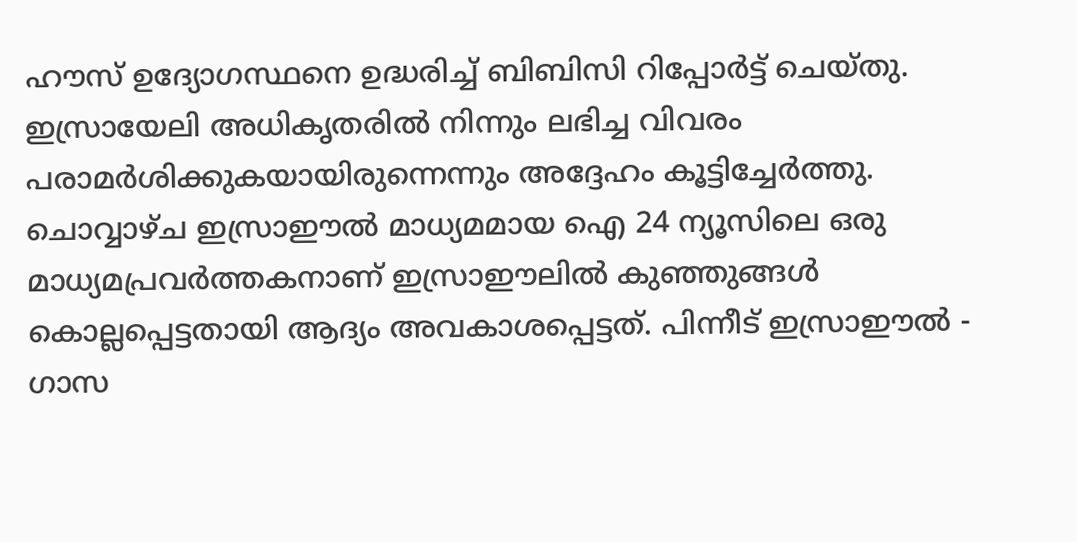ഹൗസ് ഉദ്യോഗസ്ഥനെ ഉദ്ധരിച്ച് ബിബിസി റിപ്പോർട്ട് ചെയ്തു. ഇസ്രായേലി അധികൃതരിൽ നിന്നും ലഭിച്ച വിവരം പരാമർശിക്കുകയായിരുന്നെന്നും അദ്ദേഹം കൂട്ടിച്ചേർത്തു.
ചൊവ്വാഴ്ച ഇസ്രാഈൽ മാധ്യമമായ ഐ 24 ന്യൂസിലെ ഒരു മാധ്യമപ്രവർത്തകനാണ് ഇസ്രാഈലിൽ കുഞ്ഞുങ്ങൾ കൊല്ലപ്പെട്ടതായി ആദ്യം അവകാശപ്പെട്ടത്. പിന്നീട് ഇസ്രാഈൽ - ഗാസ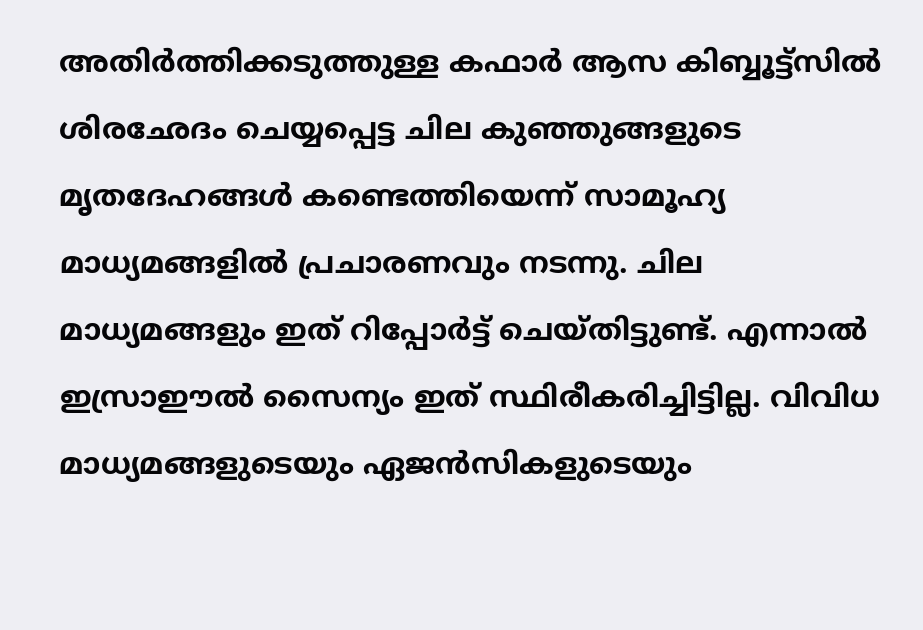അതിർത്തിക്കടുത്തുള്ള കഫാർ ആസ കിബ്ബൂട്ട്സിൽ ശിരഛേദം ചെയ്യപ്പെട്ട ചില കുഞ്ഞുങ്ങളുടെ മൃതദേഹങ്ങൾ കണ്ടെത്തിയെന്ന് സാമൂഹ്യ മാധ്യമങ്ങളിൽ പ്രചാരണവും നടന്നു. ചില മാധ്യമങ്ങളും ഇത് റിപ്പോർട്ട് ചെയ്തിട്ടുണ്ട്. എന്നാൽ ഇസ്രാഈൽ സൈന്യം ഇത് സ്ഥിരീകരിച്ചിട്ടില്ല. വിവിധ മാധ്യമങ്ങളുടെയും ഏജൻസികളുടെയും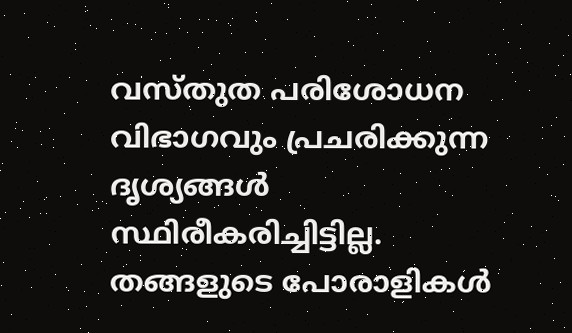വസ്തുത പരിശോധന വിഭാഗവും പ്രചരിക്കുന്ന ദൃശ്യങ്ങൾ സ്ഥിരീകരിച്ചിട്ടില്ല.
തങ്ങളുടെ പോരാളികൾ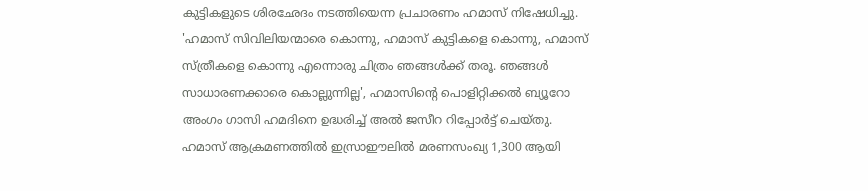കുട്ടികളുടെ ശിരഛേദം നടത്തിയെന്ന പ്രചാരണം ഹമാസ് നിഷേധിച്ചു. 'ഹമാസ് സിവിലിയന്മാരെ കൊന്നു, ഹമാസ് കുട്ടികളെ കൊന്നു, ഹമാസ് സ്ത്രീകളെ കൊന്നു എന്നൊരു ചിത്രം ഞങ്ങൾക്ക് തരൂ. ഞങ്ങൾ സാധാരണക്കാരെ കൊല്ലുന്നില്ല', ഹമാസിന്റെ പൊളിറ്റിക്കൽ ബ്യൂറോ അംഗം ഗാസി ഹമദിനെ ഉദ്ധരിച്ച് അൽ ജസീറ റിപ്പോർട്ട് ചെയ്തു.
ഹമാസ് ആക്രമണത്തിൽ ഇസ്രാഈലിൽ മരണസംഖ്യ 1,300 ആയി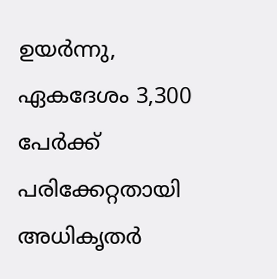ഉയർന്നു, ഏകദേശം 3,300 പേർക്ക് പരിക്കേറ്റതായി അധികൃതർ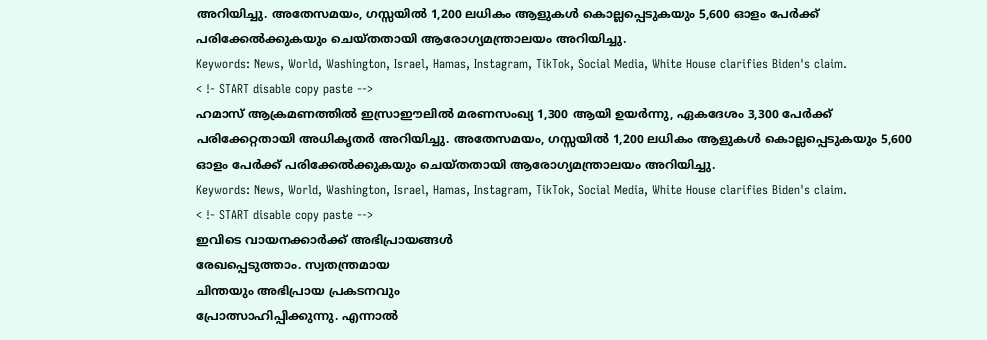അറിയിച്ചു. അതേസമയം, ഗസ്സയിൽ 1,200 ലധികം ആളുകൾ കൊല്ലപ്പെടുകയും 5,600 ഓളം പേർക്ക് പരിക്കേൽക്കുകയും ചെയ്തതായി ആരോഗ്യമന്ത്രാലയം അറിയിച്ചു.
Keywords: News, World, Washington, Israel, Hamas, Instagram, TikTok, Social Media, White House clarifies Biden's claim.
< !- START disable copy paste -->
ഹമാസ് ആക്രമണത്തിൽ ഇസ്രാഈലിൽ മരണസംഖ്യ 1,300 ആയി ഉയർന്നു, ഏകദേശം 3,300 പേർക്ക് പരിക്കേറ്റതായി അധികൃതർ അറിയിച്ചു. അതേസമയം, ഗസ്സയിൽ 1,200 ലധികം ആളുകൾ കൊല്ലപ്പെടുകയും 5,600 ഓളം പേർക്ക് പരിക്കേൽക്കുകയും ചെയ്തതായി ആരോഗ്യമന്ത്രാലയം അറിയിച്ചു.
Keywords: News, World, Washington, Israel, Hamas, Instagram, TikTok, Social Media, White House clarifies Biden's claim.
< !- START disable copy paste -->
ഇവിടെ വായനക്കാർക്ക് അഭിപ്രായങ്ങൾ
രേഖപ്പെടുത്താം. സ്വതന്ത്രമായ
ചിന്തയും അഭിപ്രായ പ്രകടനവും
പ്രോത്സാഹിപ്പിക്കുന്നു. എന്നാൽ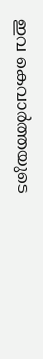ഇവ കെവാർത്തയുടെ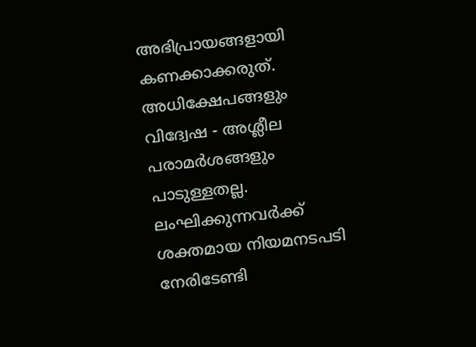അഭിപ്രായങ്ങളായി
കണക്കാക്കരുത്. അധിക്ഷേപങ്ങളും
വിദ്വേഷ - അശ്ലീല പരാമർശങ്ങളും
പാടുള്ളതല്ല. ലംഘിക്കുന്നവർക്ക്
ശക്തമായ നിയമനടപടി നേരിടേണ്ടി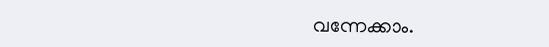വന്നേക്കാം.